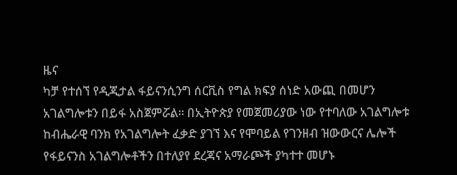ዜና
ካቻ የተሰኘ የዲጂታል ፋይናንሲንግ ሰርቪስ የግል ክፍያ ሰነድ አውጪ በመሆን አገልግሎቱን በይፋ አስጀምሯል። በኢትዮጵያ የመጀመሪያው ነው የተባለው አገልግሎቱ ከብሔራዊ ባንክ የአገልግሎት ፈቃድ ያገኘ እና የሞባይል የገንዘብ ዝውውርና ሌሎች የፋይናንስ አገልግሎቶችን በተለያየ ደረጃና አማራጮች ያካተተ መሆኑ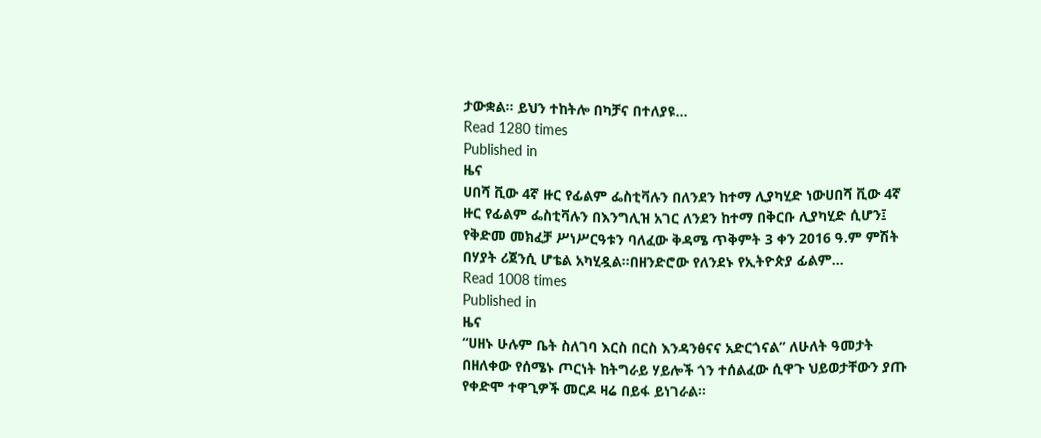ታውቋል። ይህን ተከትሎ በካቻና በተለያዩ…
Read 1280 times
Published in
ዜና
ሀበሻ ቪው 4ኛ ዙር የፊልም ፌስቲቫሉን በለንደን ከተማ ሊያካሂድ ነውሀበሻ ቪው 4ኛ ዙር የፊልም ፌስቲቫሉን በእንግሊዝ አገር ለንደን ከተማ በቅርቡ ሊያካሂድ ሲሆን፤ የቅድመ መክፈቻ ሥነሥርዓቱን ባለፈው ቅዳሜ ጥቅምት 3 ቀን 2016 ዓ.ም ምሽት በሃያት ሪጀንሲ ሆቴል አካሂዷል፡፡በዘንድሮው የለንደኑ የኢትዮጵያ ፊልም…
Read 1008 times
Published in
ዜና
“ሀዘኑ ሁሉም ቤት ስለገባ እርስ በርስ እንዳንፅናና አድርጎናል” ለሁለት ዓመታት በዘለቀው የሰሜኑ ጦርነት ከትግራይ ሃይሎች ጎን ተሰልፈው ሲዋጉ ህይወታቸውን ያጡ የቀድሞ ተዋጊዎች መርዶ ዛሬ በይፋ ይነገራል፡፡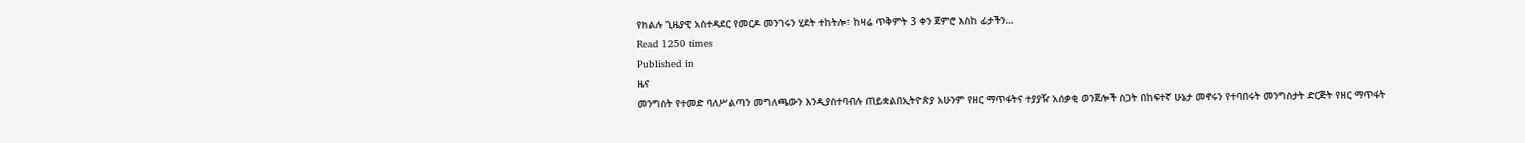የክልሉ ጊዜያዊ አስተዳደር የመርዶ መንገሩን ሂደት ተከትሎ፣ ከዛሬ ጥቅምት 3 ቀን ጀምሮ እስከ ፊታችን…
Read 1250 times
Published in
ዜና
መንግስት የተመድ ባለሥልጣን መግለጫውን እንዲያስተባብሉ ጠይቋልበኢትዮጵያ አሁንም የዘር ማጥፋትና ተያያዥ አሰቃቂ ወንጀሎች ስጋት በከፍተኛ ሁኔታ መኖሩን የተባበሩት መንግስታት ድርጅት የዘር ማጥፋት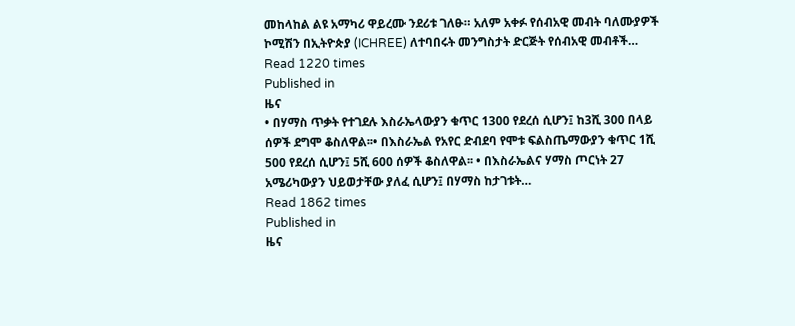መከላከል ልዩ አማካሪ ዋይረሙ ንደሪቱ ገለፁ። አለም አቀፉ የሰብአዊ መብት ባለሙያዎች ኮሚሽን በኢትዮጵያ (ICHREE) ለተባበሩት መንግስታት ድርጅት የሰብአዊ መብቶች…
Read 1220 times
Published in
ዜና
• በሃማስ ጥቃት የተገደሉ እስራኤላውያን ቁጥር 1300 የደረሰ ሲሆን፤ ከ3ሺ 300 በላይ ሰዎች ደግሞ ቆስለዋል፡፡• በእስራኤል የአየር ድብደባ የሞቱ ፍልስጤማውያን ቁጥር 1ሺ 500 የደረሰ ሲሆን፤ 5ሺ 600 ሰዎች ቆስለዋል፡፡ • በእስራኤልና ሃማስ ጦርነት 27 አሜሪካውያን ህይወታቸው ያለፈ ሲሆን፤ በሃማስ ከታገቱት…
Read 1862 times
Published in
ዜና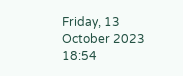Friday, 13 October 2023 18:54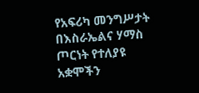የአፍሪካ መንግሥታት በእስራኤልና ሃማስ ጦርነት የተለያዩ አቋሞችን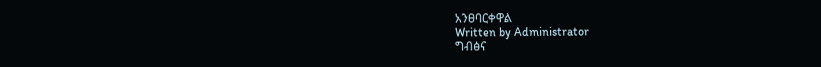አንፀባርቀዋል
Written by Administrator
ግብፅና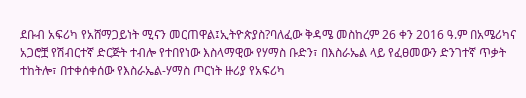ደቡብ አፍሪካ የአሸማጋይነት ሚናን መርጠዋል፤ኢትዮጵያስ?ባለፈው ቅዳሜ መስከረም 26 ቀን 2016 ዓ.ም በአሜሪካና አጋሮቿ የሽብርተኛ ድርጅት ተብሎ የተበየነው እስላማዊው የሃማስ ቡድን፣ በእስራኤል ላይ የፈፀመውን ድንገተኛ ጥቃት ተከትሎ፣ በተቀሰቀሰው የእስራኤል-ሃማስ ጦርነት ዙሪያ የአፍሪካ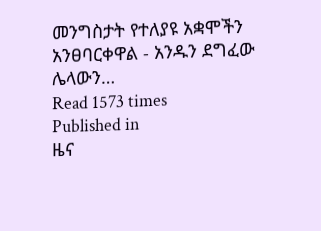መንግስታት የተለያዩ አቋሞችን አንፀባርቀዋል - አንዱን ደግፈው ሌላውን…
Read 1573 times
Published in
ዜና